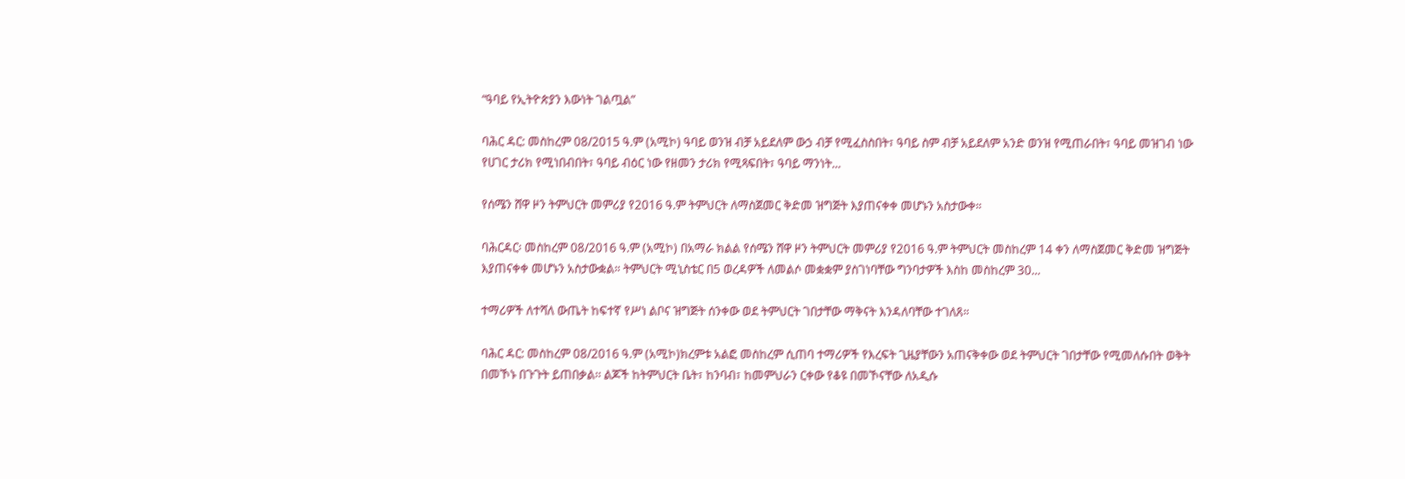“ዓባይ የኢትዮጵያን እውነት ገልጧል”

ባሕር ዳር: መስከረም 08/2015 ዓ.ም (አሚኮ) ዓባይ ወንዝ ብቻ አይደለም ውኃ ብቻ የሚፈስስበት፣ ዓባይ ስም ብቻ አይደለም አንድ ወንዝ የሚጠራበት፣ ዓባይ መዝገብ ነው የሀገር ታሪክ የሚነበብበት፣ ዓባይ ብዕር ነው የዘመን ታሪክ የሚጻፍበት፣ ዓባይ ማንነት...

የሰሜን ሸዋ ዞን ትምህርት መምሪያ የ2016 ዓ.ም ትምህርት ለማስጀመር ቅድመ ዝግጅት እያጠናቀቀ መሆኑን አስታውቀ።

ባሕርዳር፡ መስከረም 08/2016 ዓ.ም (አሚኮ) በአማራ ክልል የሰሜን ሸዋ ዞን ትምህርት መምሪያ የ2016 ዓ.ም ትምህርት መስከረም 14 ቀን ለማስጀመር ቅድመ ዝግጅት እያጠናቀቀ መሆኑን አስታውቋል። ትምህርት ሚኒስቴር በ5 ወረዳዎች ለመልሶ መቋቋም ያስገነባቸው ግንባታዎች እስከ መስከረም 30...

ተማሪዎች ለተሻለ ውጤት ከፍተኛ የሥነ ልቦና ዝግጅት ሰንቀው ወደ ትምህርት ገበታቸው ማቅናት እንዳለባቸው ተገለጸ።

ባሕር ዳር: መስከረም 08/2016 ዓ.ም (አሚኮ)ክረምቱ አልፎ መስከረም ሲጠባ ተማሪዎች የእረፍት ጊዜያቸውን አጠናቅቀው ወደ ትምህርት ገበታቸው የሚመለሱበት ወቅት በመኾኑ በጉጉት ይጠበቃል፡፡ ልጆች ከትምህርት ቤት፣ ከንባብ፣ ከመምህራን ርቀው የቆዩ በመኾናቸው ለአዲሱ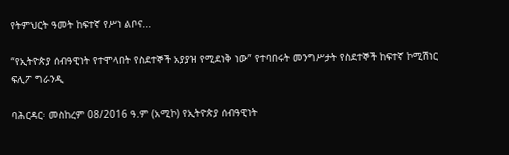የትምህርት ዓመት ከፍተኛ የሥነ ልቦና...

“የኢትዮጵያ ሰብዓዊነት የተሞላበት የስደተኞች አያያዝ የሚደነቅ ነው” የተባበሩት መንግሥታት የስደተኞች ከፍተኛ ኮሚሽነር ፍሊፖ ግራንዲ

ባሕርዳር፡ መስከረም 08/2016 ዓ.ም (አሚኮ) የኢትዮጵያ ሰብዓዊነት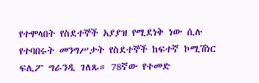የተሞላበት የስደተኞች አያያዝ የሚደነቅ ነው ሲሉ የተባበሩት መንግሥታት የስደተኞች ከፍተኛ ኮሚሽነር ፍሊፖ ግራንዲ ገለጹ። 78ኛው የተመድ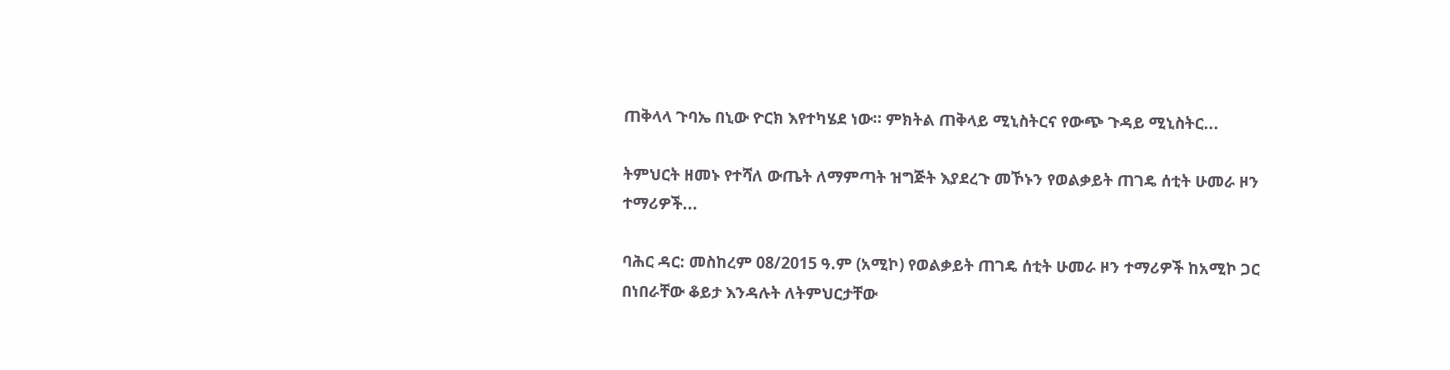ጠቅላላ ጉባኤ በኒው ዮርክ እየተካሄደ ነው። ምክትል ጠቅላይ ሚኒስትርና የውጭ ጉዳይ ሚኒስትር...

ትምህርት ዘመኑ የተሻለ ውጤት ለማምጣት ዝግጅት እያደረጉ መኾኑን የወልቃይት ጠገዴ ሰቲት ሁመራ ዞን ተማሪዎች...

ባሕር ዳር: መስከረም 08/2015 ዓ.ም (አሚኮ) የወልቃይት ጠገዴ ሰቲት ሁመራ ዞን ተማሪዎች ከአሚኮ ጋር በነበራቸው ቆይታ እንዳሉት ለትምህርታቸው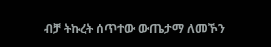ብቻ ትኩረት ሰጥተው ውጤታማ ለመኾን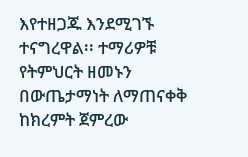እየተዘጋጁ እንደሚገኙ ተናግረዋል፡፡ ተማሪዎቹ የትምህርት ዘመኑን በውጤታማነት ለማጠናቀቅ ከክረምት ጀምረው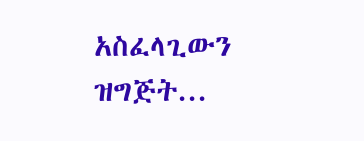አስፈላጊውን ዝግጅት...